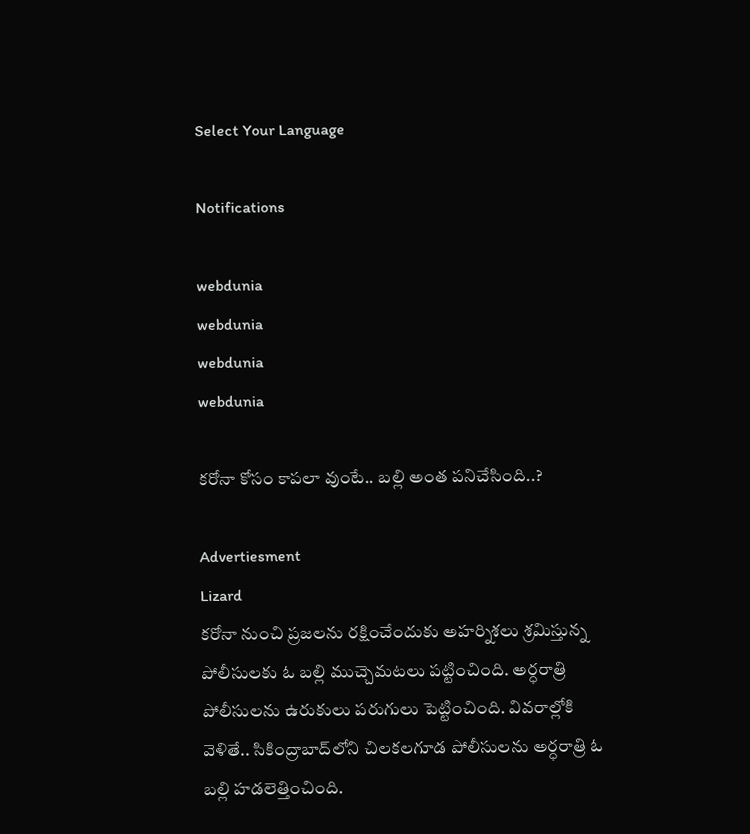Select Your Language

Notifications

webdunia
webdunia
webdunia
webdunia

కరోనా కోసం కాపలా వుంటే.. బల్లి అంత పనిచేసింది..?

Advertiesment
Lizard
కరోనా నుంచి ప్ర‌జ‌లను ర‌క్షించేందుకు అహ‌ర్నిశ‌లు శ్ర‌మిస్తున్న పోలీసుల‌కు ఓ బ‌ల్లి ముచ్చెమ‌ట‌లు ప‌ట్టించింది. అర్ధ‌రాత్రి పోలీసుల‌ను ఉరుకులు ప‌రుగులు పెట్టించింది. వివరాల్లోకి వెళితే.. సికింద్రాబాద్‌లోని చిల‌క‌ల‌గూడ పోలీసుల‌ను అర్ధ‌రాత్రి ఓ బ‌ల్లి హ‌డ‌లెత్తించింది.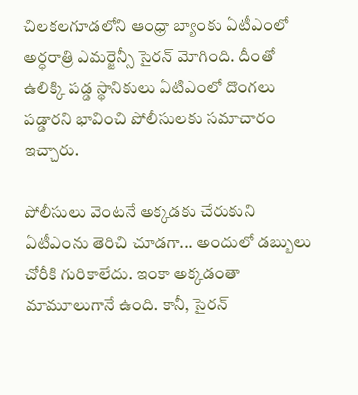చిల‌క‌ల‌గూడ‌లోని ఆంధ్రా బ్యాంకు ఏటీఎంలో అర్ధ‌రాత్రి ఎమ‌ర్జెన్సీ సైర‌న్ మోగింది. దీంతో ఉలిక్కి ప‌డ్డ స్థానికులు ఏటిఎంలో దొంగ‌లు ప‌డ్డార‌ని భావించి పోలీసుల‌కు స‌మాచారం ఇచ్చారు.

పోలీసులు వెంటనే అక్కడకు చేరుకుని ఏటీఎంను తెరిచి చూడగా... అందులో డ‌బ్బులు చోరీకి గురికాలేదు. ఇంకా అక్క‌డంతా మామూలుగానే ఉంది. కానీ, సైర‌న్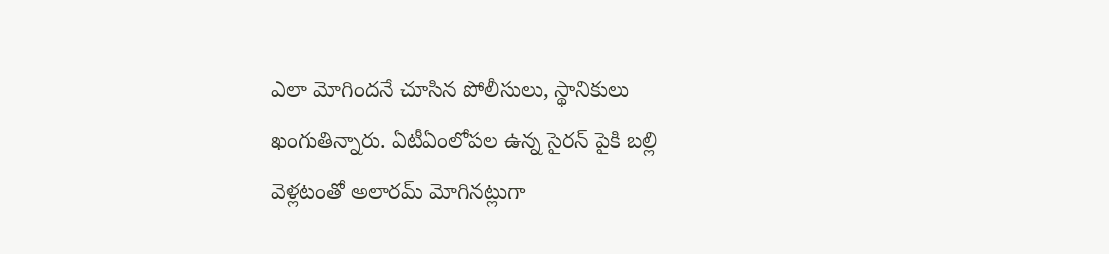ఎలా మోగింద‌నే చూసిన పోలీసులు, స్థానికులు ఖంగుతిన్నారు. ఏటీఏంలోప‌ల ఉన్న సైర‌న్ పైకి బ‌ల్లి వెళ్ల‌టంతో అలార‌మ్ మోగిన‌ట్లుగా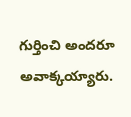గుర్తించి అంద‌రూ అవాక్క‌య్యారు.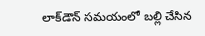లాక్‌డౌన్ స‌మ‌యంలో బ‌ల్లి చేసిన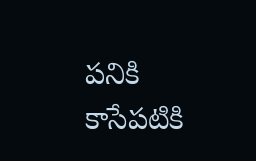ప‌నికి కాసేప‌టికి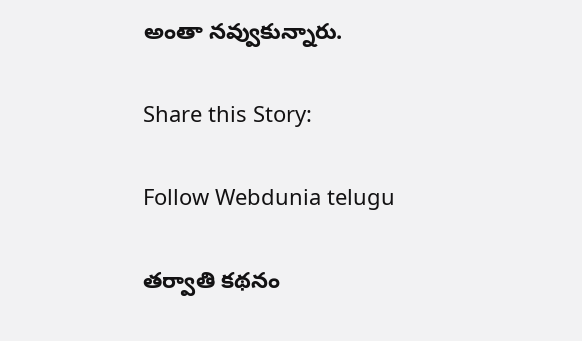అంతా న‌వ్వుకున్నారు.

Share this Story:

Follow Webdunia telugu

తర్వాతి కథనం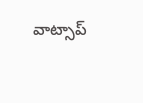వాట్సాప్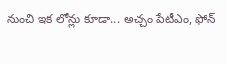నుంచి ఇక లోన్లు కూడా... అచ్చం పేటీఎం, ఫోన్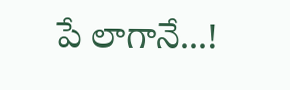పే లాగానే...!